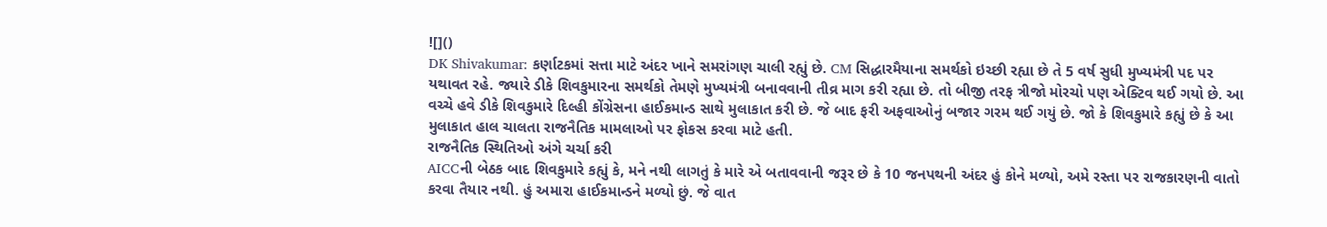![]()
DK Shivakumar: કર્ણાટકમાં સત્તા માટે અંદર ખાને સમરાંગણ ચાલી રહ્યું છે. CM સિદ્ધારમૈયાના સમર્થકો ઇચ્છી રહ્યા છે તે 5 વર્ષ સુધી મુખ્યમંત્રી પદ પર યથાવત રહે. જ્યારે ડીકે શિવકુમારના સમર્થકો તેમણે મુખ્યમંત્રી બનાવવાની તીવ્ર માગ કરી રહ્યા છે. તો બીજી તરફ ત્રીજો મોરચો પણ એક્ટિવ થઈ ગયો છે. આ વચ્ચે હવે ડીકે શિવકુમારે દિલ્હી કોંગ્રેસના હાઈકમાન્ડ સાથે મુલાકાત કરી છે. જે બાદ ફરી અફવાઓનું બજાર ગરમ થઈ ગયું છે. જો કે શિવકુમારે કહ્યું છે કે આ મુલાકાત હાલ ચાલતા રાજનૈતિક મામલાઓ પર ફોકસ કરવા માટે હતી.
રાજનૈતિક સ્થિતિઓ અંગે ચર્ચા કરી
AICCની બેઠક બાદ શિવકુમારે કહ્યું કે, મને નથી લાગતું કે મારે એ બતાવવાની જરૂર છે કે 10 જનપથની અંદર હું કોને મળ્યો, અમે રસ્તા પર રાજકારણની વાતો કરવા તૈયાર નથી. હું અમારા હાઈકમાન્ડને મળ્યો છું. જે વાત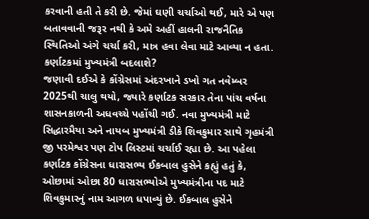કરવાની હતી તે કરી છે. જેમાં ઘણી ચર્ચાઓ થઈ, મારે એ પણ બતાવવાની જરૂર નથી કે અમે અહીં હાલની રાજનૈતિક સ્થિતિઓ અંગે ચર્ચા કરી, માત્ર હવા લેવા માટે આવ્યા ન હતા.
કર્ણાટકમાં મુખ્યમંત્રી બદલાશે?
જણાવી દઈએ કે કોંગ્રેસમાં અંદરખાને ડખો ગત નવેમ્બર 2025થી ચાલુ થયો, જ્યારે કર્ણાટક સરકાર તેના પાંચ વર્ષના શાસનકાળની અધવચ્ચે પહોંચી ગઈ. નવા મુખ્યમંત્રી માટે સિદ્ધારમૈયા અને નાયબ મુખ્યમંત્રી ડીકે શિવકુમાર સાથે ગૃહમંત્રી જી પરમેશ્વર પણ ટોપ લિસ્ટમાં ચર્ચાઈ રહ્યા છે. આ પહેલા કર્ણાટક કોંગ્રેસના ધારાસભ્ય ઈકબાલ હુસેને કહ્યું હતું કે, ઓછામાં ઓછા 80 ધારાસભ્યોએ મુખ્યમંત્રીના પદ માટે શિવકુમારનું નામ આગળ ધપાવ્યું છે. ઈકબાલ હુસેને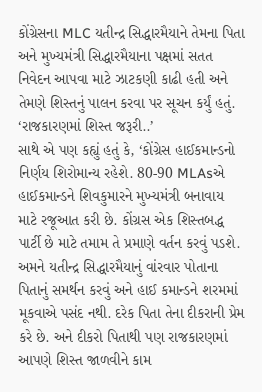કોંગ્રેસના MLC યતીન્દ્ર સિદ્ધારમૈયાને તેમના પિતા અને મુખ્યમંત્રી સિદ્ધારમૈયાના પક્ષમાં સતત નિવેદન આપવા માટે ઝાટકણી કાઢી હતી અને તેમણે શિસ્તનું પાલન કરવા પર સૂચન કર્યું હતું.
‘રાજકારણમાં શિસ્ત જરૂરી..’
સાથે એ પણ કહ્યું હતું કે, ‘કોંગ્રેસ હાઈકમાન્ડનો નિર્ણય શિરોમાન્ય રહેશે. 80-90 MLAsએ હાઈકમાન્ડને શિવકુમારને મુખ્યમંત્રી બનાવાય માટે રજૂઆત કરી છે. કોંગ્રસ એક શિસ્તબદ્ધ પાર્ટી છે માટે તમામ તે પ્રમાણે વર્તન કરવું પડશે. અમને યતીન્દ્ર સિદ્ધારમૈયાનું વાંરવાર પોતાના પિતાનું સમર્થન કરવું અને હાઈ કમાન્ડને શરમમાં મૂકવાએ પસંદ નથી. દરેક પિતા તેના દીકરાની પ્રેમ કરે છે. અને દીકરો પિતાથી પણ રાજકારણમાં આપણે શિસ્ત જાળવીને કામ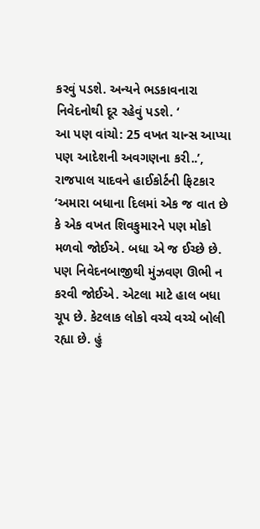કરવું પડશે. અન્યને ભડકાવનારા નિવેદનોથી દૂર રહેવું પડશે. ‘
આ પણ વાંચો: 25 વખત ચાન્સ આપ્યા પણ આદેશની અવગણના કરી..’, રાજપાલ યાદવને હાઈકોર્ટની ફિટકાર
‘અમારા બધાના દિલમાં એક જ વાત છે કે એક વખત શિવકુમારને પણ મોકો મળવો જોઈએ. બધા એ જ ઈચ્છે છે. પણ નિવેદનબાજીથી મુંઝવણ ઊભી ન કરવી જોઈએ. એટલા માટે હાલ બધા ચૂપ છે. કેટલાક લોકો વચ્ચે વચ્ચે બોલી રહ્યા છે. હું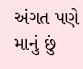અંગત પણે માનું છું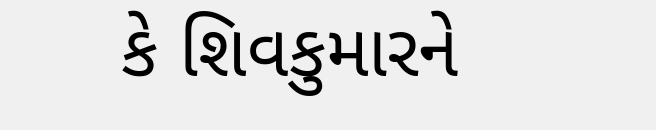કે શિવકુમારને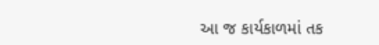આ જ કાર્યકાળમાં તક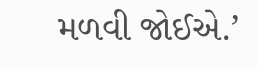મળવી જોઈએ.’